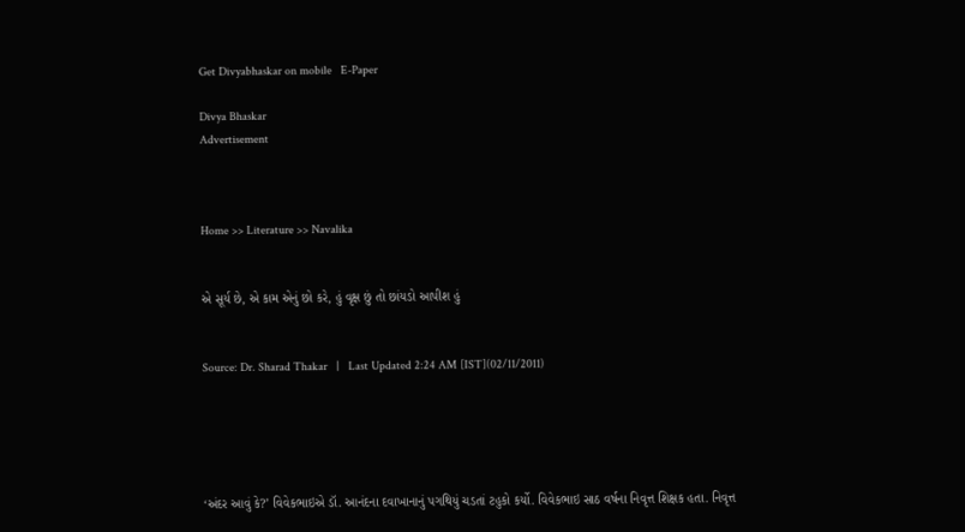Get Divyabhaskar on mobile   E-Paper

Divya Bhaskar
Advertisement



Home >> Literature >> Navalika


એ સૂર્ય છે, એ કામ એનું છો કરે, હું વૃક્ષ છું તો છાંયડો આપીશ હું


Source: Dr. Sharad Thakar   |   Last Updated 2:24 AM [IST](02/11/2011)





‘અંદર આવું કે?’ વિવેકભાઇએ ડૉ. આનંદના દવાખાનાનું પગથિયું ચડતાં ટહુકો કર્યો. વિવેકભાઇ સાઠ વર્ષના નિવૃત્ત શિક્ષક હતા. નિવૃત્ત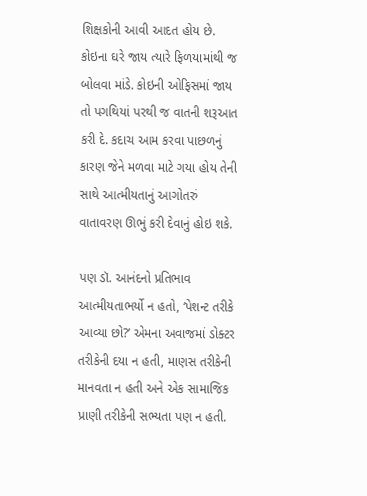શિક્ષકોની આવી આદત હોય છે. કોઇના ઘરે જાય ત્યારે ફિળયામાંથી જ બોલવા માંડે. કોઇની ઓફિસમાં જાય તો પગથિયાં પરથી જ વાતની શરૂઆત કરી દે. કદાચ આમ કરવા પાછળનું કારણ જેને મળવા માટે ગયા હોય તેની સાથે આત્મીયતાનું આગોતરું વાતાવરણ ઊભું કરી દેવાનું હોઇ શકે.

પણ ડૉ. આનંદનો પ્રતિભાવ આત્મીયતાભર્યો ન હતો, ‘પેશન્ટ તરીકે આવ્યા છો?’ એમના અવાજમાં ડોક્ટર તરીકેની દયા ન હતી, માણસ તરીકેની માનવતા ન હતી અને એક સામાજિક પ્રાણી તરીકેની સભ્યતા પણ ન હતી.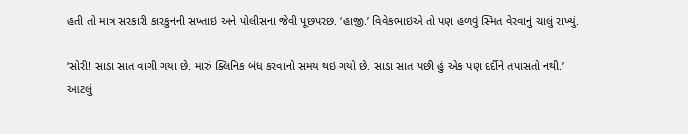હતી તો માત્ર સરકારી કારકુનની સખ્તાઇ અને પોલીસના જેવી પૂછપરછ. ‘હાજી.’ વિવેકભાઇએ તો પણ હળવું સ્મિત વેરવાનું ચાલું રાખ્યું.

‘સોરી! સાડા સાત વાગી ગયા છે. મારું ક્લિનિક બંધ કરવાનો સમય થઇ ગયો છે. સાડા સાત પછી હું એક પણ દર્દીને તપાસતો નથી.’ આટલું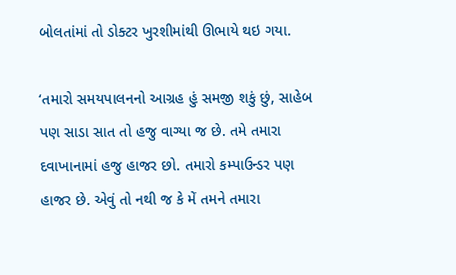બોલતાંમાં તો ડોક્ટર ખુરશીમાંથી ઊભાયે થઇ ગયા.

‘તમારો સમયપાલનનો આગ્રહ હું સમજી શકું છું, સાહેબ પણ સાડા સાત તો હજુ વાગ્યા જ છે. તમે તમારા દવાખાનામાં હજુ હાજર છો. તમારો કમ્પાઉન્ડર પણ હાજર છે. એવું તો નથી જ કે મેં તમને તમારા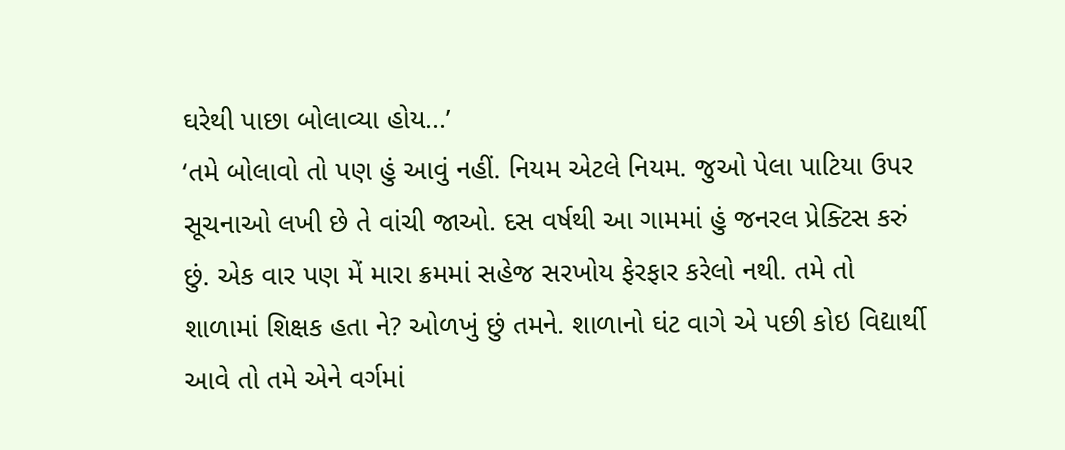ઘરેથી પાછા બોલાવ્યા હોય...’
‘તમે બોલાવો તો પણ હું આવું નહીં. નિયમ એટલે નિયમ. જુઓ પેલા પાટિયા ઉપર સૂચનાઓ લખી છે તે વાંચી જાઓ. દસ વર્ષથી આ ગામમાં હું જનરલ પ્રેક્ટિસ કરું છું. એક વાર પણ મેં મારા ક્રમમાં સહેજ સરખોય ફેરફાર કરેલો નથી. તમે તો શાળામાં શિક્ષક હતા ને? ઓળખું છું તમને. શાળાનો ઘંટ વાગે એ પછી કોઇ વિદ્યાર્થી આવે તો તમે એને વર્ગમાં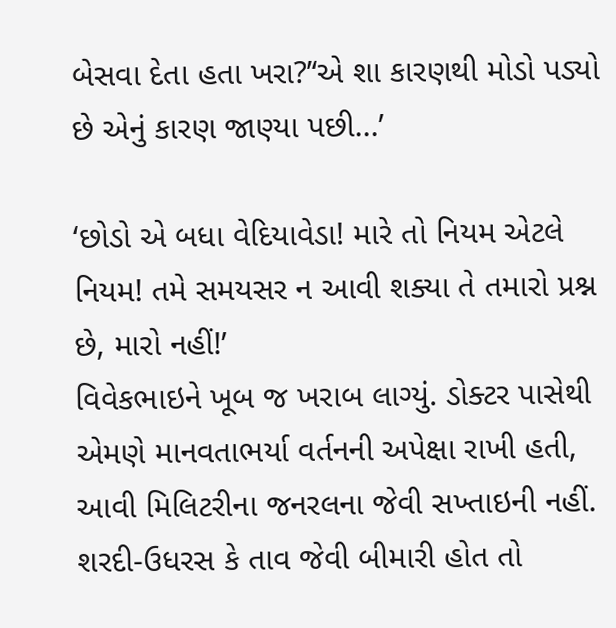બેસવા દેતા હતા ખરા?’‘એ શા કારણથી મોડો પડ્યો છે એનું કારણ જાણ્યા પછી...’

‘છોડો એ બધા વેદિયાવેડા! મારે તો નિયમ એટલે નિયમ! તમે સમયસર ન આવી શક્યા તે તમારો પ્રશ્ન છે, મારો નહીં!’
વિવેકભાઇને ખૂબ જ ખરાબ લાગ્યું. ડોક્ટર પાસેથી એમણે માનવતાભર્યા વર્તનની અપેક્ષા રાખી હતી, આવી મિલિટરીના જનરલના જેવી સખ્તાઇની નહીં. શરદી-ઉધરસ કે તાવ જેવી બીમારી હોત તો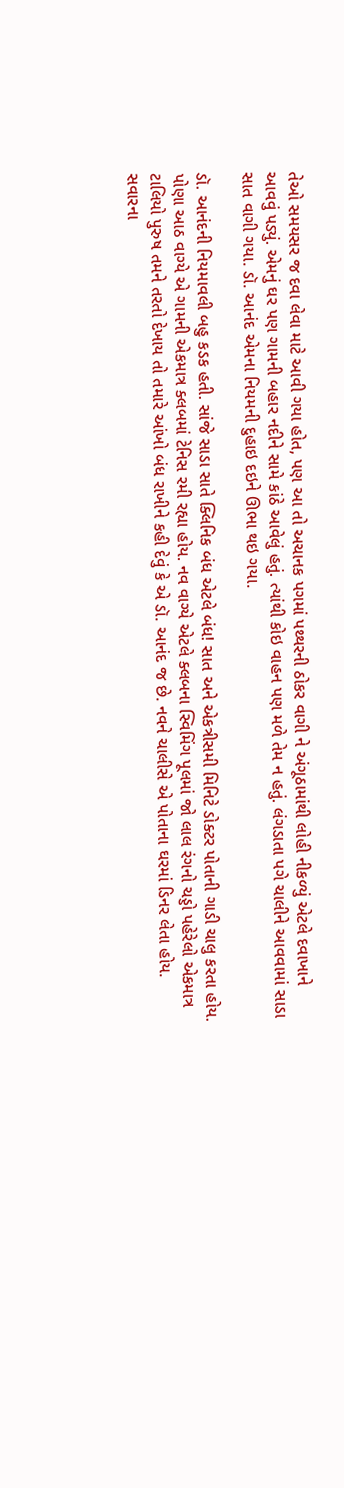તેઓ સમયસર જ દવા લેવા માટે આવી ગયા હોત, પણ આ તો અચાનક પગમાં પથ્થરની ઠોકર વાગી ને અંગૂઠામાંથી લોહી નીકળ્યું એટલે દવાખાને આવવું પડ્યું. એમનું ઘર પણ ગામની બહાર નદીને સામે કાંઠે આવેલું હતું. ત્યાંથી કોઇ વાહન પણ મળે તેમ ન હતું. લંગડાતા પગે ચાલીને આવવામાં સાડા સાત વાગી ગયા. ડૉ. આનંદ એમના નિયમની દુહાઇ દઇને ઊભા થઇ ગયા.

ડૉ. આનંદની નિયમાવલી બહુ કડક હતી. સાંજે સાડા સાતે ક્લિનિક બંધ એટલે બંધ! સાત અને એકત્રીસમી મિનિટે ડોક્ટર પોતાની ગાડી ચાલુ કરતા હોય. પોણા આઠ વાગ્યે એ ગામની એકમાત્ર ક્લબમાં ટેનિસ રમી રહ્યા હોય. નવ વાગ્યે એટલે ક્લબના સ્વિમિંગ પૂલમાં જો લાલ રંગનો ચડ્ડો પહેરેલો એકમાત્ર ટાલિયો પુરુષ તમને તરતો દેખાય તો તમારે આંખો બંધ રાખીને કહી દેવું કે એ ડૉ. આનંદ જ છે. નવને ચાલીસે એ પોતાના ઘરમાં ડિનર લેતા હોય. સવારના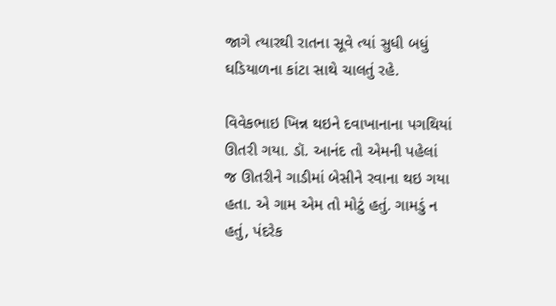જાગે ત્યારથી રાતના સૂવે ત્યાં સુધી બધું ઘડિયાળના કાંટા સાથે ચાલતું રહે.

વિવેકભાઇ ખિન્ન થઇને દવાખાનાના પગથિયાં ઊતરી ગયા. ડૉ. આનંદ તો એમની પહેલાં જ ઊતરીને ગાડીમાં બેસીને રવાના થઇ ગયા હતા. એ ગામ એમ તો મોટું હતું. ગામડું ન હતું, પંદરેક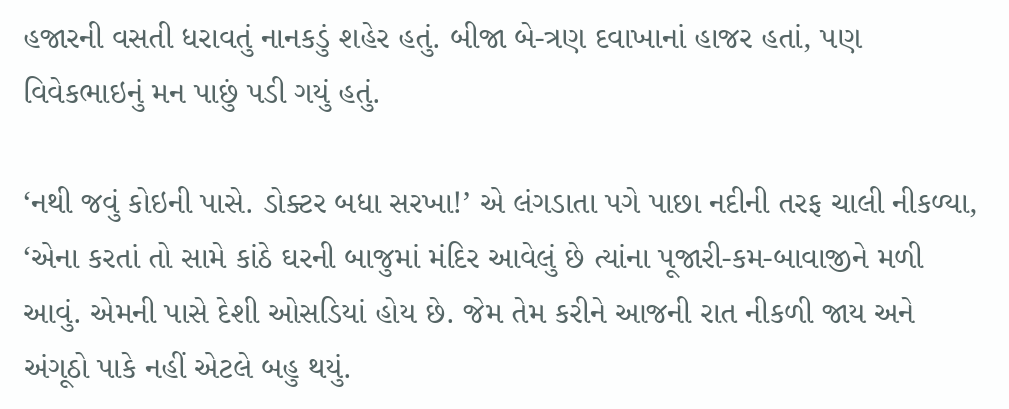હજારની વસતી ધરાવતું નાનકડું શહેર હતું. બીજા બે-ત્રણ દવાખાનાં હાજર હતાં, પણ વિવેકભાઇનું મન પાછું પડી ગયું હતું.

‘નથી જવું કોઇની પાસે. ડોક્ટર બધા સરખા!’ એ લંગડાતા પગે પાછા નદીની તરફ ચાલી નીકળ્યા, ‘એના કરતાં તો સામે કાંઠે ઘરની બાજુમાં મંદિર આવેલું છે ત્યાંના પૂજારી-કમ-બાવાજીને મળી આવું. એમની પાસે દેશી ઓસડિયાં હોય છે. જેમ તેમ કરીને આજની રાત નીકળી જાય અને અંગૂઠો પાકે નહીં એટલે બહુ થયું.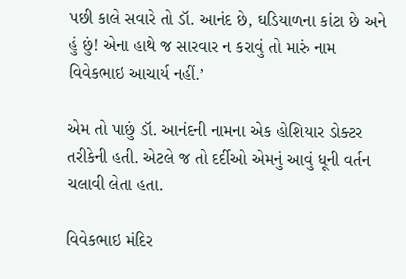પછી કાલે સવારે તો ડૉ. આનંદ છે, ઘડિયાળના કાંટા છે અને હું છું! એના હાથે જ સારવાર ન કરાવું તો મારું નામ વિવેકભાઇ આચાર્ય નહીં.’

એમ તો પાછું ડૉ. આનંદની નામના એક હોશિયાર ડોક્ટર તરીકેની હતી. એટલે જ તો દર્દીઓ એમનું આવું ધૂની વર્તન ચલાવી લેતા હતા.

વિવેકભાઇ મંદિર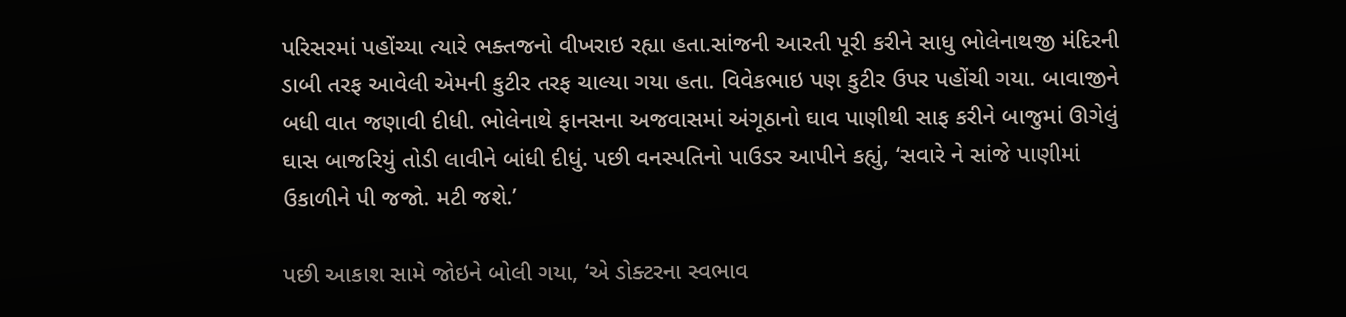પરિસરમાં પહોંચ્યા ત્યારે ભક્તજનો વીખરાઇ રહ્યા હતા.સાંજની આરતી પૂરી કરીને સાધુ ભોલેનાથજી મંદિરની ડાબી તરફ આવેલી એમની કુટીર તરફ ચાલ્યા ગયા હતા. વિવેકભાઇ પણ કુટીર ઉપર પહોંચી ગયા. બાવાજીને બધી વાત જણાવી દીધી. ભોલેનાથે ફાનસના અજવાસમાં અંગૂઠાનો ઘાવ પાણીથી સાફ કરીને બાજુમાં ઊગેલું ઘાસ બાજરિયું તોડી લાવીને બાંધી દીધું. પછી વનસ્પતિનો પાઉડર આપીને કહ્યું, ‘સવારે ને સાંજે પાણીમાં ઉકાળીને પી જજો. મટી જશે.’

પછી આકાશ સામે જોઇને બોલી ગયા, ‘એ ડોક્ટરના સ્વભાવ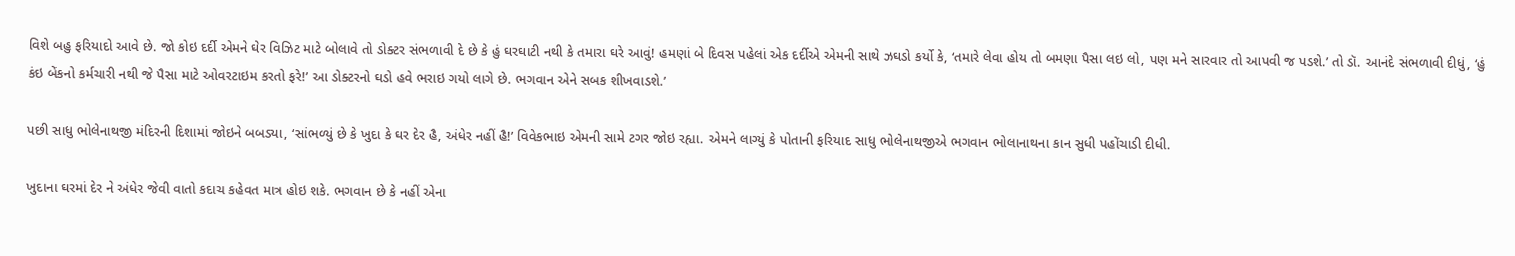વિશે બહુ ફરિયાદો આવે છે. જો કોઇ દર્દી એમને ઘેર વિઝિટ માટે બોલાવે તો ડોક્ટર સંભળાવી દે છે કે હું ઘરઘાટી નથી કે તમારા ઘરે આવું! હમણાં બે દિવસ પહેલાં એક દર્દીએ એમની સાથે ઝઘડો કર્યો કે, ‘તમારે લેવા હોય તો બમણા પૈસા લઇ લો, પણ મને સારવાર તો આપવી જ પડશે.’ તો ડૉ. આનંદે સંભળાવી દીધું, ‘હું કંઇ બેંકનો કર્મચારી નથી જે પૈસા માટે ઓવરટાઇમ કરતો ફરે!’ આ ડોક્ટરનો ઘડો હવે ભરાઇ ગયો લાગે છે. ભગવાન એને સબક શીખવાડશે.’

પછી સાધુ ભોલેનાથજી મંદિરની દિશામાં જોઇને બબડ્યા, ‘સાંભળ્યું છે કે ખુદા કે ઘર દેર હૈ, અંધેર નહીં હૈ!’ વિવેકભાઇ એમની સામે ટગર જોઇ રહ્યા. એમને લાગ્યું કે પોતાની ફરિયાદ સાધુ ભોલેનાથજીએ ભગવાન ભોલાનાથના કાન સુધી પહોંચાડી દીધી.

ખુદાના ઘરમાં દેર ને અંધેર જેવી વાતો કદાચ કહેવત માત્ર હોઇ શકે. ભગવાન છે કે નહીં એના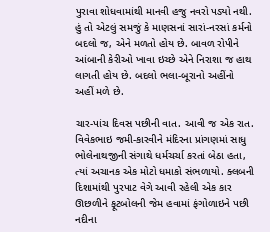પુરાવા શોધવામાંથી માનવી હજુ નવરો પડ્યો નથી. હું તો એટલું સમજું કે માણસનાં સારાં-નરસાં કર્મનો બદલો જ, એને મળતો હોય છે. બાવળ રોપીને આંબાની કેરીઓ ખાવા ઇચ્છે એને નિરાશા જ હાથ લાગતી હોય છે. બદલો ભલા-બૂરાનો અહીંનો અહીં મળે છે.

ચાર-પાંચ દિવસ પછીની વાત. આવી જ એક રાત. વિવેકભાઇ જમી-કારવીને મંદિરના પ્રાંગણમાં સાધુ ભોલેનાથજીની સંગાથે ધર્મચર્ચા કરતાં બેઠા હતા, ત્યાં અચાનક એક મોટો ધમાકો સંભળાયો. ક્લબની દિશામાંથી પુરપાટ વેગે આવી રહેલી એક કાર ઊછળીને ફૂટબોલની જેમ હવામાં ફંગોળાઇને પછી નદીના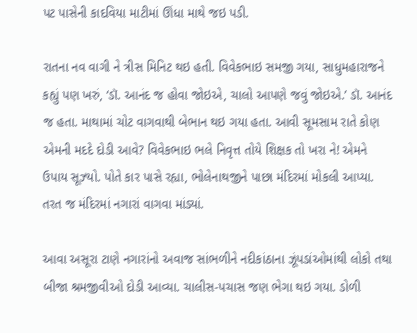પટ પાસેની કાદવિયા માટીમાં ઊંધા માથે જઇ પડી.

રાતના નવ વાગી ને ત્રીસ મિનિટ થઇ હતી. વિવેકભાઇ સમજી ગયા, સાધુમહારાજને કહ્યું પણ ખરું, ‘ડૉ. આનંદ જ હોવા જોઇએ, ચાલો આપણે જવું જોઇએ.’ ડૉ. આનંદ જ હતા. માથામાં ચોટ વાગવાથી બેભાન થઇ ગયા હતા. આવી સૂમસામ રાતે કોણ એમની મદદે દોડી આવે? વિવેકભાઇ ભલે નિવૃત્ત તોયે શિક્ષક તો ખરા ને! એમને ઉપાય સૂઝ્યો. પોતે કાર પાસે રહ્યા, ભોલેનાથજીને પાછા મંદિરમાં મોકલી આપ્યા. તરત જ મંદિરમાં નગારાં વાગવા માંડ્યાં.

આવા અસૂરા ટાણે નગારાંનો અવાજ સાંભળીને નદીકાંઠાના ઝૂંપડાંઓમાંથી લોકો તથા બીજા શ્રમજીવીઓ દોડી આવ્યા. ચાલીસ-પચાસ જણ ભેગા થઇ ગયા. ડોળી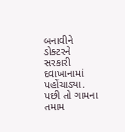બનાવીને ડોક્ટરને સરકારી દવાખાનામાં પહોંચાડ્યા. પછી તો ગામના તમામ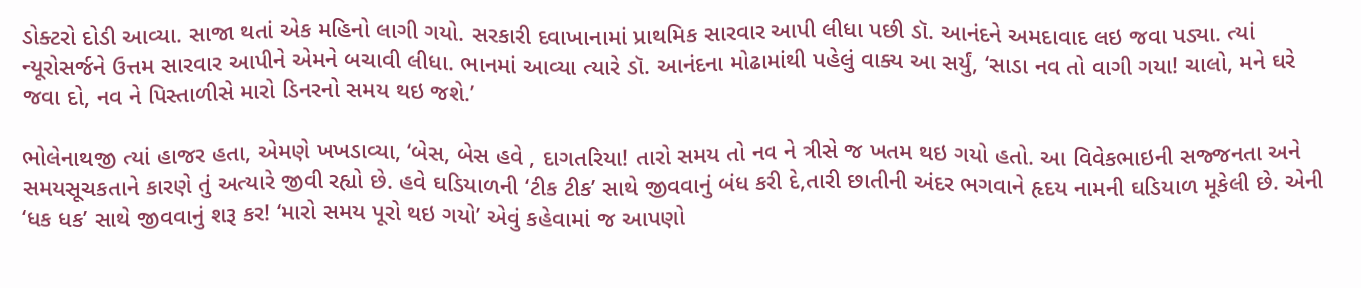ડોક્ટરો દોડી આવ્યા. સાજા થતાં એક મહિનો લાગી ગયો. સરકારી દવાખાનામાં પ્રાથમિક સારવાર આપી લીધા પછી ડૉ. આનંદને અમદાવાદ લઇ જવા પડ્યા. ત્યાં ન્યૂરોસર્જને ઉત્તમ સારવાર આપીને એમને બચાવી લીધા. ભાનમાં આવ્યા ત્યારે ડૉ. આનંદના મોઢામાંથી પહેલું વાક્ય આ સર્યું, ‘સાડા નવ તો વાગી ગયા! ચાલો, મને ઘરે જવા દો, નવ ને પિસ્તાળીસે મારો ડિનરનો સમય થઇ જશે.’

ભોલેનાથજી ત્યાં હાજર હતા, એમણે ખખડાવ્યા, ‘બેસ, બેસ હવે , દાગતરિયા! તારો સમય તો નવ ને ત્રીસે જ ખતમ થઇ ગયો હતો. આ વિવેકભાઇની સજ્જનતા અને સમયસૂચકતાને કારણે તું અત્યારે જીવી રહ્યો છે. હવે ઘડિયાળની ‘ટીક ટીક’ સાથે જીવવાનું બંધ કરી દે,તારી છાતીની અંદર ભગવાને હૃદય નામની ઘડિયાળ મૂકેલી છે. એની ‘ધક ધક’ સાથે જીવવાનું શરૂ કર! ‘મારો સમય પૂરો થઇ ગયો’ એવું કહેવામાં જ આપણો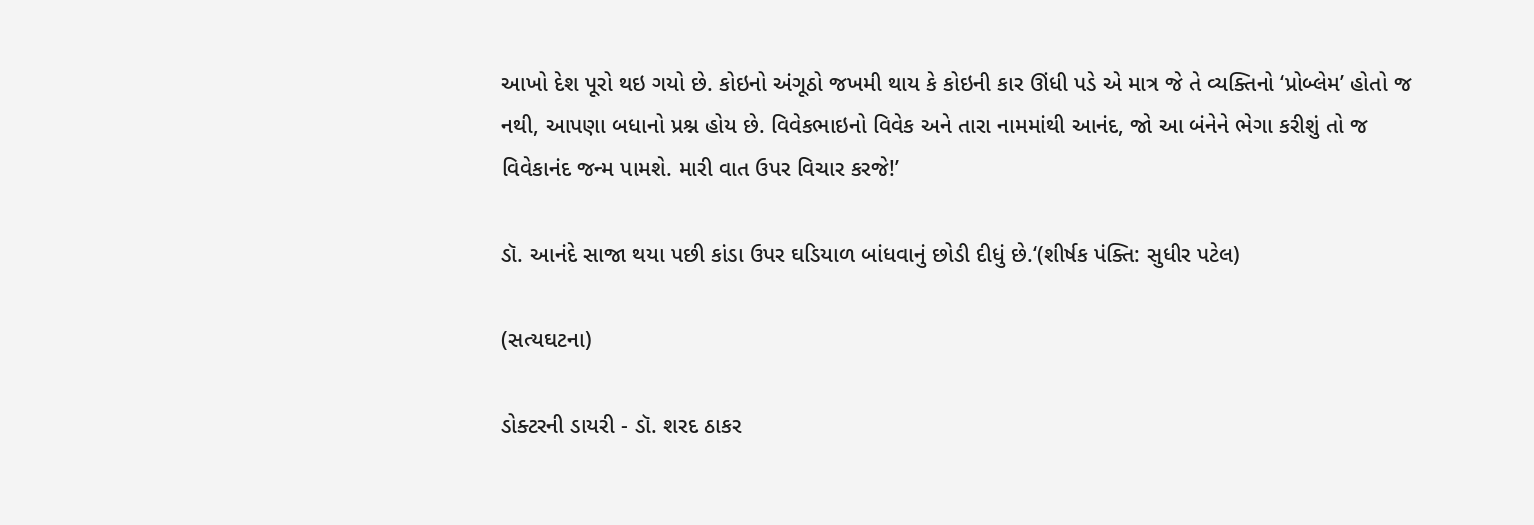આખો દેશ પૂરો થઇ ગયો છે. કોઇનો અંગૂઠો જખમી થાય કે કોઇની કાર ઊંધી પડે એ માત્ર જે તે વ્યક્તિનો ‘પ્રોબ્લેમ’ હોતો જ નથી, આપણા બધાનો પ્રશ્ન હોય છે. વિવેકભાઇનો વિવેક અને તારા નામમાંથી આનંદ, જો આ બંનેને ભેગા કરીશું તો જ વિવેકાનંદ જન્મ પામશે. મારી વાત ઉપર વિચાર કરજે!’

ડૉ. આનંદે સાજા થયા પછી કાંડા ઉપર ઘડિયાળ બાંધવાનું છોડી દીધું છે.‘(શીર્ષક પંક્તિ: સુધીર પટેલ)

(સત્યઘટના)

ડોક્ટરની ડાયરી - ડૉ. શરદ ઠાકર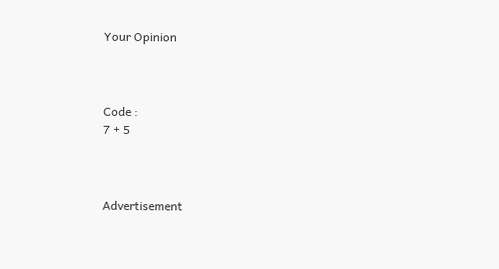Your Opinion



Code :
7 + 5



Advertisement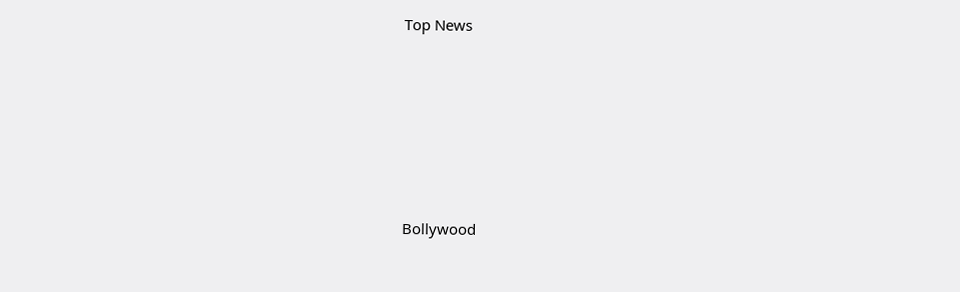Top News











Bollywood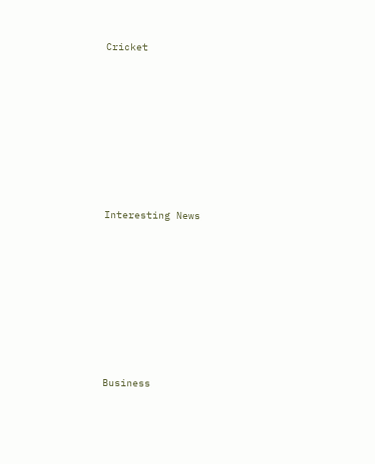Cricket











Interesting News











Business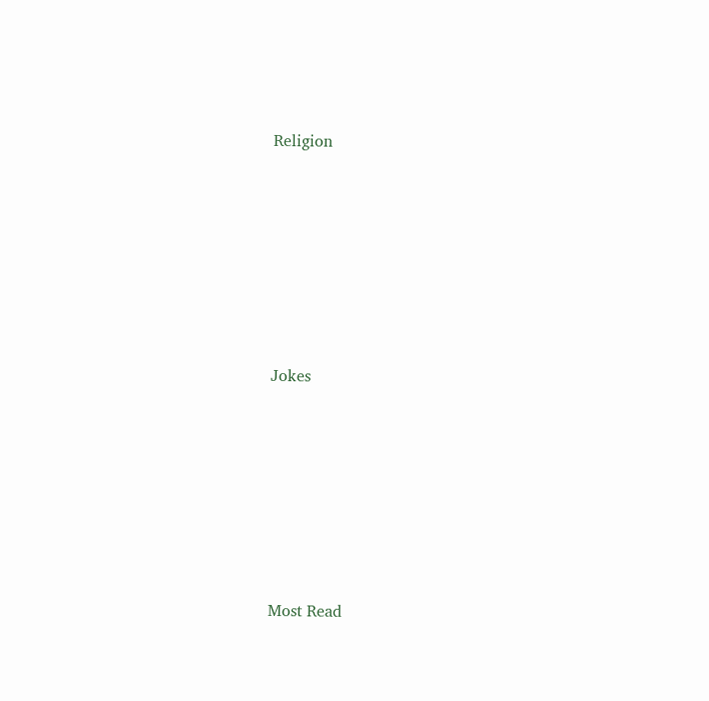Religion











Jokes











Most Read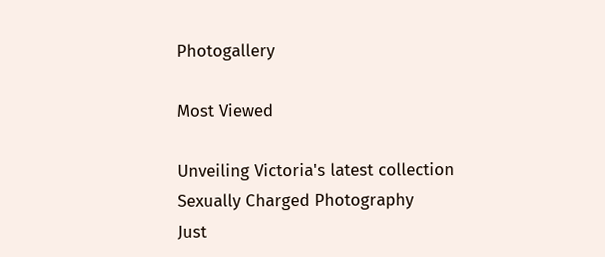Photogallery

Most Viewed

Unveiling Victoria's latest collection
Sexually Charged Photography
Just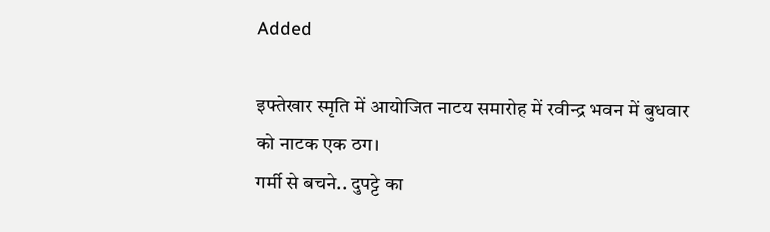Added

इफ्तेखार स्मृति में आयोजित नाटय समारोह में रवीन्द्र भवन में बुधवार को नाटक एक ठग।
गर्मी से बचने.. दुपट्टे का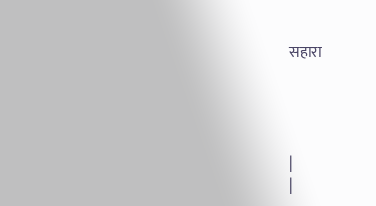सहारा




|
|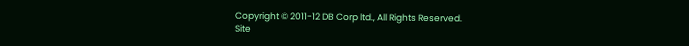Copyright © 2011-12 DB Corp ltd., All Rights Reserved.
Site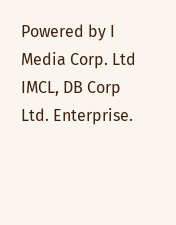Powered by I Media Corp. Ltd IMCL, DB Corp Ltd. Enterprise.